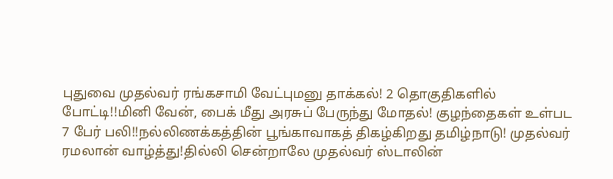புதுவை முதல்வர் ரங்கசாமி வேட்புமனு தாக்கல்! 2 தொகுதிகளில் போட்டி!!மினி வேன், பைக் மீது அரசுப் பேருந்து மோதல்! குழந்தைகள் உள்பட 7 பேர் பலி!!நல்லிணக்கத்தின் பூங்காவாகத் திகழ்கிறது தமிழ்நாடு! முதல்வர் ரமலான் வாழ்த்து!தில்லி சென்றாலே முதல்வர் ஸ்டாலின்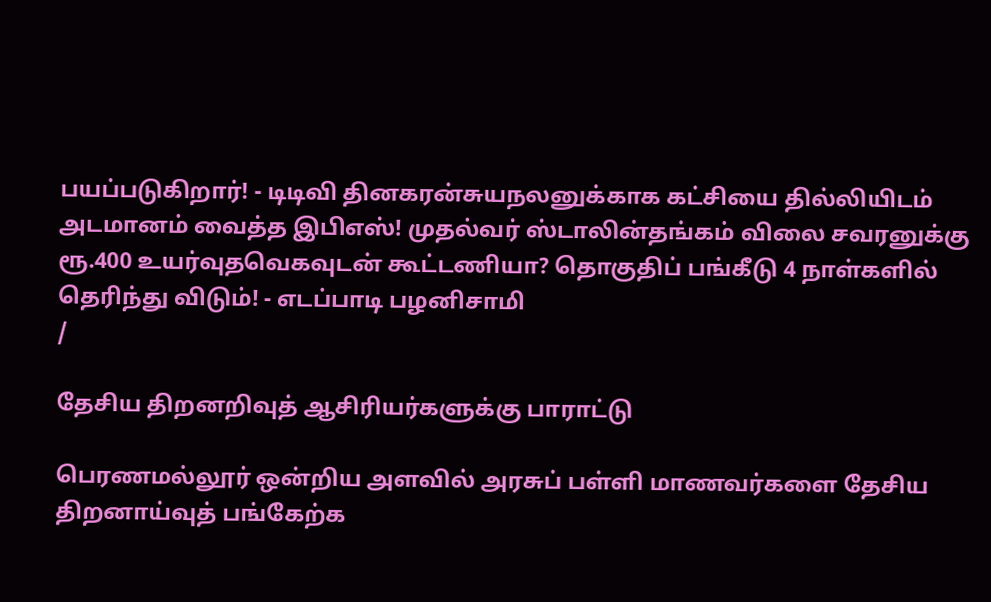பயப்படுகிறார்! - டிடிவி தினகரன்சுயநலனுக்காக கட்சியை தில்லியிடம் அடமானம் வைத்த இபிஎஸ்! முதல்வர் ஸ்டாலின்தங்கம் விலை சவரனுக்கு ரூ.400 உயர்வுதவெகவுடன் கூட்டணியா? தொகுதிப் பங்கீடு 4 நாள்களில் தெரிந்து விடும்! - எடப்பாடி பழனிசாமி
/

தேசிய திறனறிவுத் ஆசிரியர்களுக்கு பாராட்டு

பெரணமல்லூர் ஒன்றிய அளவில் அரசுப் பள்ளி மாணவர்களை தேசிய திறனாய்வுத் பங்கேற்க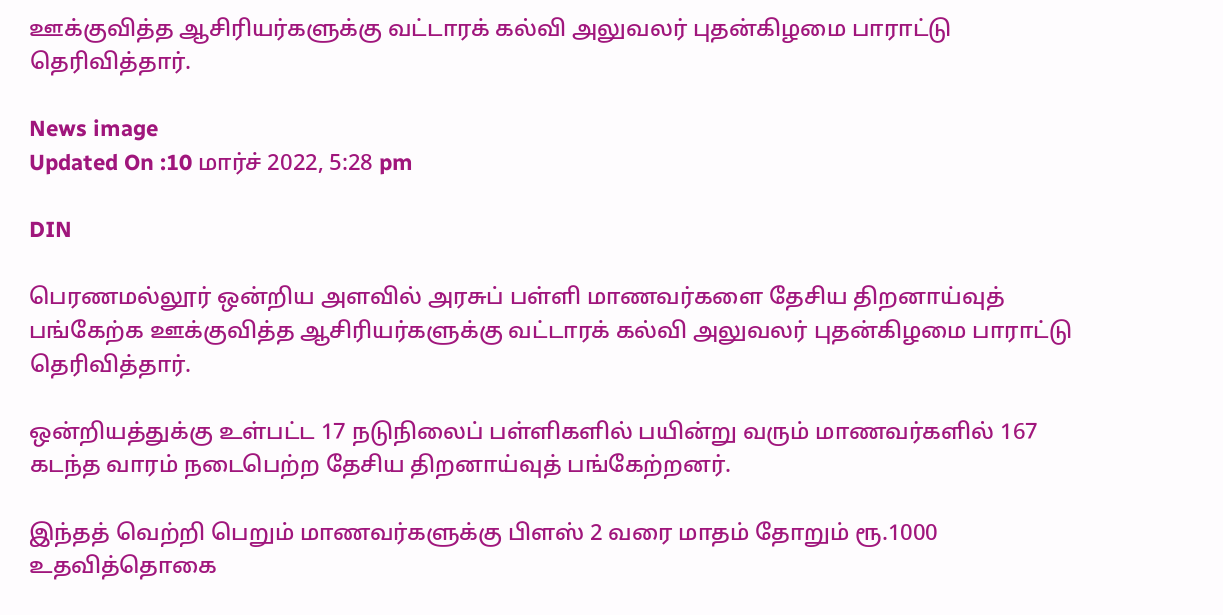ஊக்குவித்த ஆசிரியர்களுக்கு வட்டாரக் கல்வி அலுவலர் புதன்கிழமை பாராட்டு தெரிவித்தார்.

News image
Updated On :10 மார்ச் 2022, 5:28 pm

DIN

பெரணமல்லூர் ஒன்றிய அளவில் அரசுப் பள்ளி மாணவர்களை தேசிய திறனாய்வுத் பங்கேற்க ஊக்குவித்த ஆசிரியர்களுக்கு வட்டாரக் கல்வி அலுவலர் புதன்கிழமை பாராட்டு தெரிவித்தார்.

ஒன்றியத்துக்கு உள்பட்ட 17 நடுநிலைப் பள்ளிகளில் பயின்று வரும் மாணவர்களில் 167 கடந்த வாரம் நடைபெற்ற தேசிய திறனாய்வுத் பங்கேற்றனர்.

இந்தத் வெற்றி பெறும் மாணவர்களுக்கு பிளஸ் 2 வரை மாதம் தோறும் ரூ.1000 உதவித்தொகை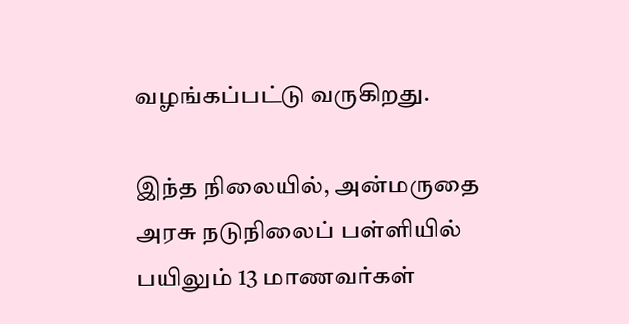வழங்கப்பட்டு வருகிறது.

இந்த நிலையில், அன்மருதை அரசு நடுநிலைப் பள்ளியில் பயிலும் 13 மாணவர்கள்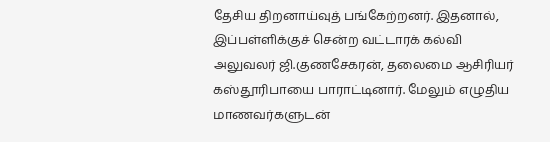தேசிய திறனாய்வுத் பங்கேற்றனர். இதனால், இப்பள்ளிக்குச் சென்ற வட்டாரக் கல்வி அலுவலர் ஜி.குணசேகரன், தலைமை ஆசிரியர் கஸ்தூரிபாயை பாராட்டினார். மேலும் எழுதிய மாணவர்களுடன்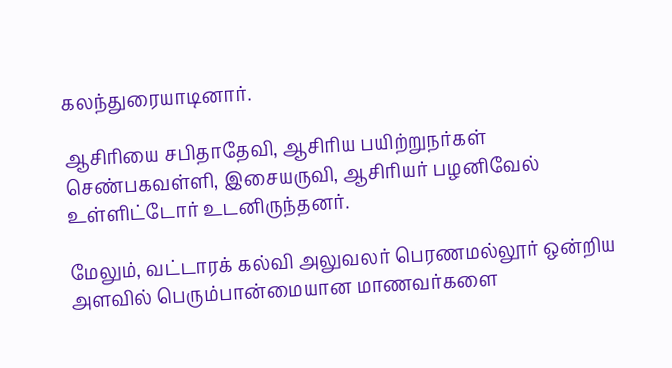கலந்துரையாடினார்.

ஆசிரியை சபிதாதேவி, ஆசிரிய பயிற்றுநர்கள் செண்பகவள்ளி, இசையருவி, ஆசிரியர் பழனிவேல் உள்ளிட்டோர் உடனிருந்தனர்.

மேலும், வட்டாரக் கல்வி அலுவலர் பெரணமல்லூர் ஒன்றிய அளவில் பெரும்பான்மையான மாணவர்களை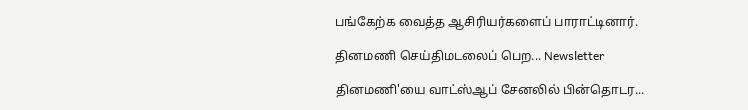பங்கேற்க வைத்த ஆசிரியர்களைப் பாராட்டினார்.

தினமணி செய்திமடலைப் பெற... Newsletter

தினமணி'யை வாட்ஸ்ஆப் சேனலில் பின்தொடர...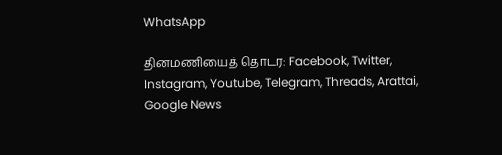WhatsApp

தினமணியைத் தொடர: Facebook, Twitter, Instagram, Youtube, Telegram, Threads, Arattai, Google News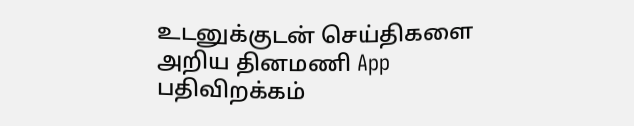உடனுக்குடன் செய்திகளை அறிய தினமணி App பதிவிறக்கம்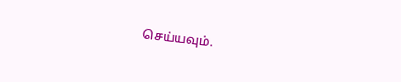செய்யவும்.